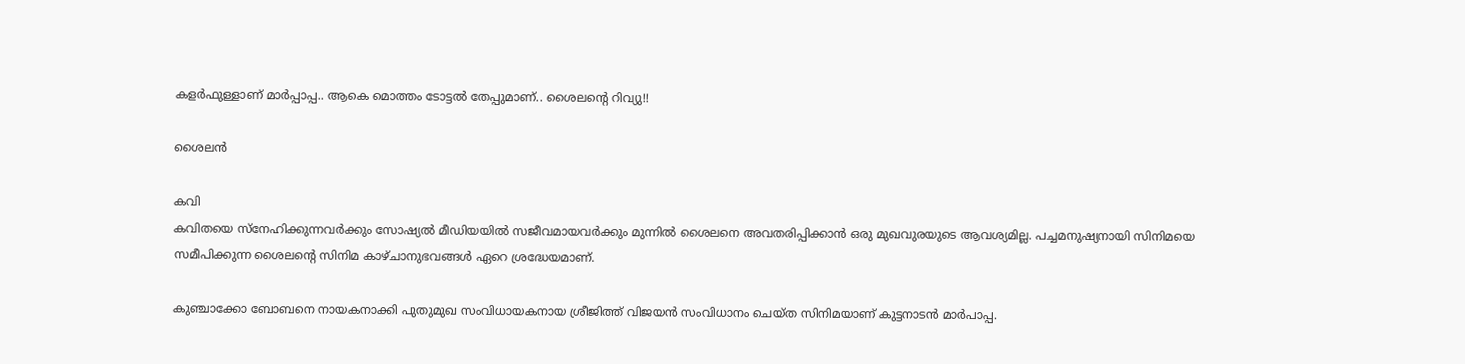കളർഫുള്ളാണ് മാർപ്പാപ്പ.. ആകെ മൊത്തം ടോട്ടൽ തേപ്പുമാണ്.. ശൈലന്റെ റിവ്യു!!

ശൈലൻ

കവി
കവിതയെ സ്നേഹിക്കുന്നവർക്കും സോഷ്യൽ മീഡിയയിൽ സജീവമായവർക്കും മുന്നിൽ ശൈലനെ അവതരിപ്പിക്കാൻ ഒരു മുഖവുരയുടെ ആവശ്യമില്ല. പച്ചമനുഷ്യനായി സിനിമയെ സമീപിക്കുന്ന ശൈലന്റെ സിനിമ കാഴ്ചാനുഭവങ്ങൾ ഏറെ ശ്രദ്ധേയമാണ്.

കുഞ്ചാക്കോ ബോബനെ നായകനാക്കി പുതുമുഖ സംവിധായകനായ ശ്രീജിത്ത് വിജയൻ സംവിധാനം ചെയ്ത സിനിമയാണ് കുട്ടനാടന്‍ മാര്‍പാപ്പ.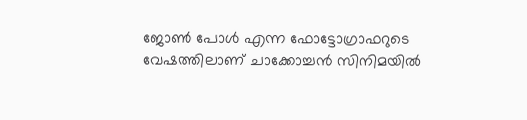ജോണ്‍ പോള്‍ എന്ന ഫോട്ടോഗ്രാഫറുടെ വേഷത്തിലാണ് ചാക്കോച്ചന്‍ സിനിമയില്‍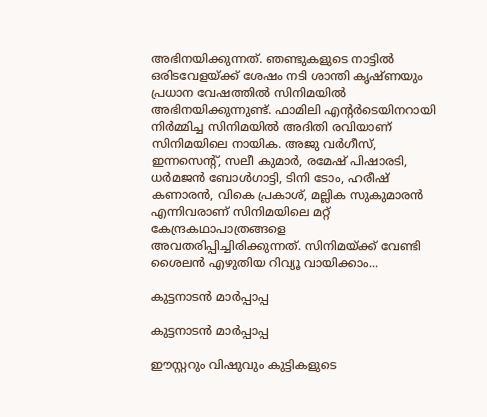അഭിനയിക്കുന്നത്. ഞണ്ടുകളുടെ നാട്ടില്‍ ഒരിടവേളയ്ക്ക് ശേഷം നടി ശാന്തി കൃഷ്ണയും പ്രധാന വേഷത്തില്‍ സിനിമയില്‍ അഭിനയിക്കുന്നുണ്ട്. ഫാമിലി എന്റര്‍ടെയിനറായി നിര്‍മ്മിച്ച സിനിമയില്‍ അദിതി രവിയാണ് സിനിമയിലെ നായിക. അജു വര്‍ഗീസ്, ഇന്നസെന്റ്, സലീ കുമാര്‍, രമേഷ് പിഷാരടി, ധര്‍മജന്‍ ബോള്‍ഗാട്ടി, ടിനി ടോം, ഹരീഷ് കണാരന്‍, വികെ പ്രകാശ്, മല്ലിക സുകുമാരന്‍ എന്നിവരാണ് സിനിമയിലെ മറ്റ് കേന്ദ്രകഥാപാത്രങ്ങളെ അവതരിപ്പിച്ചിരിക്കുന്നത്. സിനിമയ്ക്ക് വേണ്ടി ശൈലന്‍ എഴുതിയ റിവ്യൂ വായിക്കാം...

കുട്ടനാടൻ മാർപ്പാപ്പ

കുട്ടനാടൻ മാർപ്പാപ്പ

ഈസ്റ്ററും വിഷുവും കുട്ടികളുടെ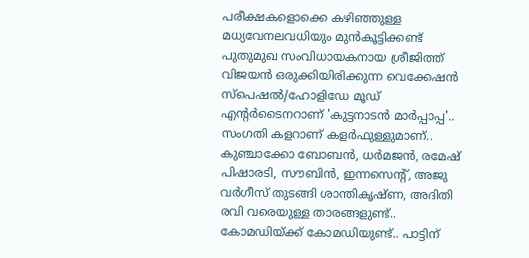പരീക്ഷകളൊക്കെ കഴിഞ്ഞുള്ള മധ്യവേനലവധിയും മുൻകൂട്ടിക്കണ്ട് പുതുമുഖ സംവിധായകനായ ശ്രീജിത്ത് വിജയൻ ഒരുക്കിയിരിക്കുന്ന വെക്കേഷൻ സ്പെഷൽ/ഹോളിഡേ മൂഡ് എന്റർടൈനറാണ് 'കുട്ടനാടൻ മാർപ്പാപ്പ'.. സംഗതി കളറാണ് കളർഫുള്ളുമാണ്.. കുഞ്ചാക്കോ ബോബൻ, ധർമജൻ, രമേഷ് പിഷാരടി, സൗബിൻ, ഇന്നസെന്റ്, അജു വർഗീസ് തുടങ്ങി ശാന്തികൃഷ്ണ, അദിതി രവി വരെയുള്ള താരങ്ങളുണ്ട്.. കോമഡിയ്ക്ക് കോമഡിയുണ്ട്.. പാട്ടിന്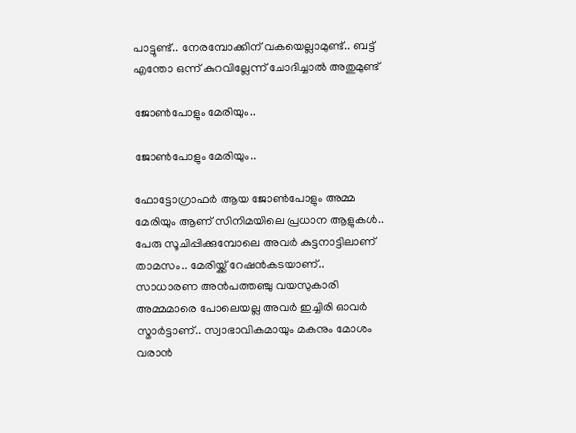പാട്ടുണ്ട്.. നേരമ്പോക്കിന് വകയെല്ലാമുണ്ട്.. ബട്ട് എന്തോ ഒന്ന് കുറവില്ലേന്ന് ചോദിച്ചാൽ അതുമുണ്ട്

ജോൺപോളും മേരിയും..

ജോൺപോളും മേരിയും..

ഫോട്ടോഗ്രാഫർ ആയ ജോൺപോളും അമ്മ മേരിയും ആണ് സിനിമയിലെ പ്രധാന ആളുകൾ.. പേരു സൂചിപ്പിക്കുമ്പോലെ അവർ കുട്ടനാട്ടിലാണ് താമസം.. മേരിയ്ക്ക് റേഷൻകടയാണ്.. സാധാരണ അൻപത്തഞ്ചു വയസുകാരി അമ്മമാരെ പോലെയല്ല അവർ ഇച്ചിരി ഓവർ സ്മാർട്ടാണ്.. സ്വാഭാവികമായും മകനും മോശം വരാൻ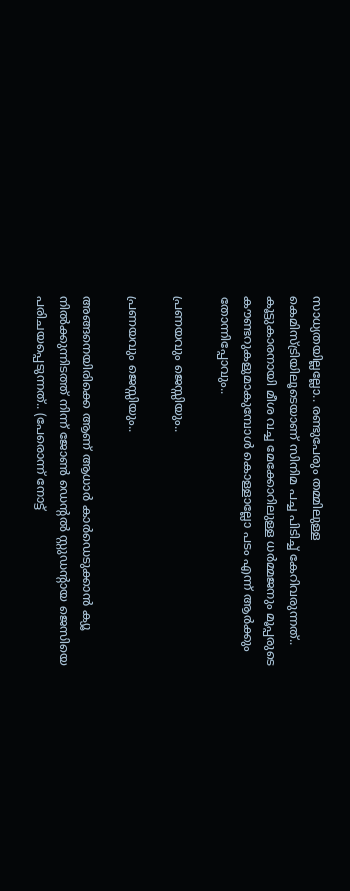സാധ്യതയില്ലല്ലോ.. രണ്ടുപേരും തമ്മിലുള്ള കെമിസ്ട്രിയിലൂടെയാണ് സിനിമ പച്ച പിടിച്ച് കേറിവരുന്നത്.. കൂട്ടുകാരനായി മീശ വച്ച മേക്കോറിലുള്ള ധർമ്മജനും മൂപ്പരുടെ കൗണ്ടറുകളുമാകുമ്പോൾ കൊള്ളാല്ലോ പടം എന്ന് ആർക്കും തോന്നിപ്പോവും..

പ്രണയവും ജെസ്സിയും..

പ്രണയവും ജെസ്സിയും..

അങ്ങനെയിരിക്കെ ആണ് ആധാർ കാർഡെടുക്കാൻ ക്യൂ നിൽക്കുന്നിടത്ത് നിന്ന് ജോൺ ഡെന്റൽ സ്റ്റുഡന്റായ ജെസിയെ പരിചയപ്പെടുന്നത്.. (പേരൊന്ന് നോട്ട്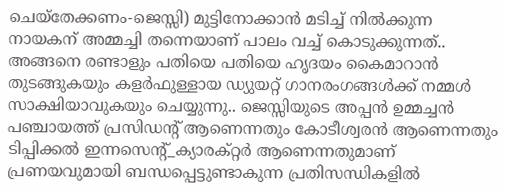ചെയ്തേക്കണം-ജെസ്സി) മുട്ടിനോക്കാൻ മടിച്ച് നിൽക്കുന്ന നായകന് അമ്മച്ചി തന്നെയാണ് പാലം വച്ച് കൊടുക്കുന്നത്.. അങ്ങനെ രണ്ടാളും പതിയെ പതിയെ ഹൃദയം കൈമാറാൻ തുടങ്ങുകയും കളർഫുള്ളായ ഡ്യുയറ്റ് ഗാനരംഗങ്ങൾക്ക് നമ്മൾ സാക്ഷിയാവുകയും ചെയ്യുന്നു.. ജെസ്സിയുടെ അപ്പൻ ഉമ്മച്ചൻ പഞ്ചായത്ത് പ്രസിഡന്റ് ആണെന്നതും കോടീശ്വരൻ ആണെന്നതും ടിപ്പിക്കൽ ഇന്നസെന്റ്_ക്യാരക്റ്റർ ആണെന്നതുമാണ് പ്രണയവുമായി ബന്ധപ്പെട്ടുണ്ടാകുന്ന പ്രതിസന്ധികളിൽ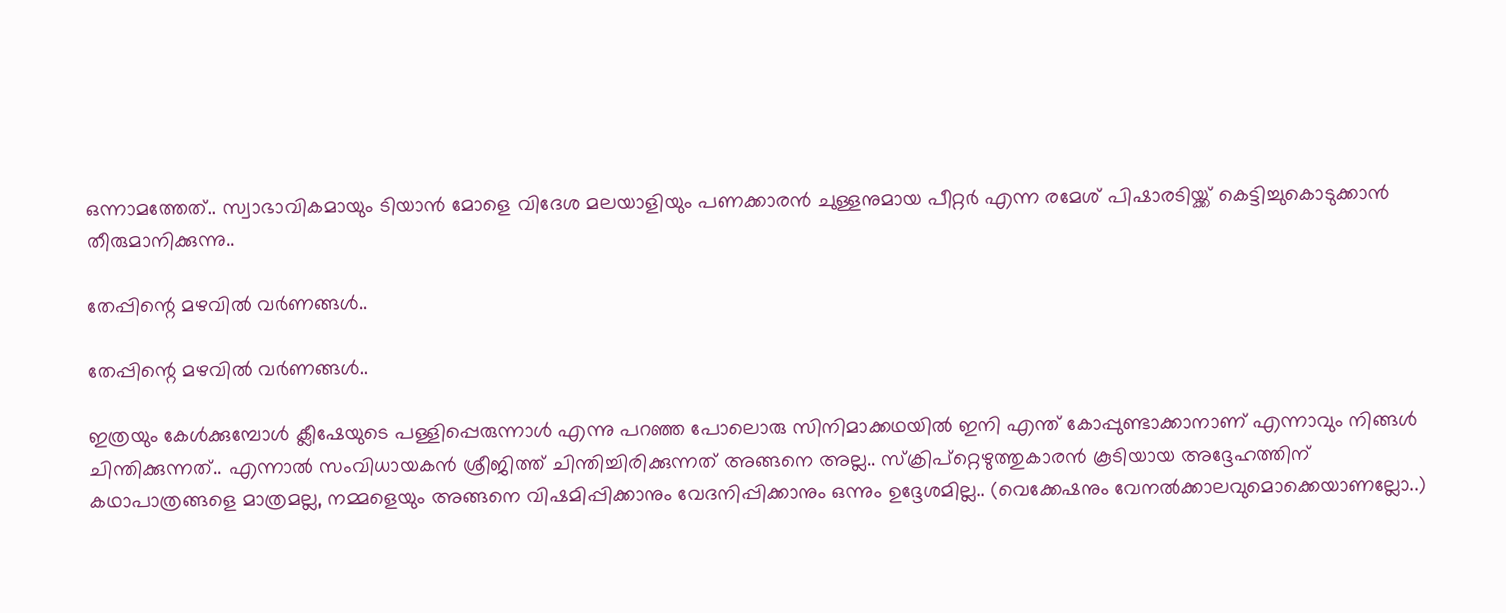ഒന്നാമത്തേത്.. സ്വാഭാവികമായും ടിയാൻ മോളെ വിദേശ മലയാളിയും പണക്കാരൻ ചുള്ളനുമായ പീറ്റർ എന്ന രമേശ് പിഷാരടിയ്ക്ക് കെട്ടിച്ചുകൊടുക്കാൻ തീരുമാനിക്കുന്നു..

തേപ്പിന്റെ മഴവിൽ വർണങ്ങൾ..

തേപ്പിന്റെ മഴവിൽ വർണങ്ങൾ..

ഇത്രയും കേൾക്കുമ്പോൾ ക്ലീഷേയുടെ പള്ളിപ്പെരുന്നാൾ എന്നു പറഞ്ഞ പോലൊരു സിനിമാക്കഥയിൽ ഇനി എന്ത് കോപ്പുണ്ടാക്കാനാണ് എന്നാവും നിങ്ങൾ ചിന്തിക്കുന്നത്.. എന്നാൽ സംവിധായകൻ ശ്രീജിത്ത് ചിന്തിച്ചിരിക്കുന്നത് അങ്ങനെ അല്ല.. സ്ക്രിപ്റ്റെഴുത്തുകാരൻ കൂടിയായ അദ്ദേഹത്തിന് കഥാപാത്രങ്ങളെ മാത്രമല്ല, നമ്മളെയും അങ്ങനെ വിഷമിപ്പിക്കാനും വേദനിപ്പിക്കാനും ഒന്നും ഉദ്ദേശമില്ല.. (വെക്കേഷനും വേനൽക്കാലവുമൊക്കെയാണല്ലോ..)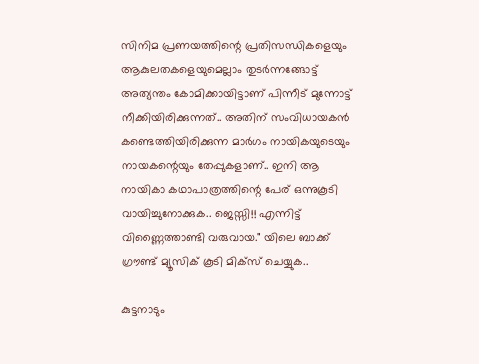സിനിമ പ്രണയത്തിന്റെ പ്രതിസന്ധികളെയും ആകുലതകളെയുമെല്ലാം തുടർന്നങ്ങോട്ട് അത്യന്തം കോമിക്കായിട്ടാണ് പിന്നീട് മുന്നോട്ട് നീക്കിയിരിക്കുന്നത്.. അതിന് സംവിധായകൻ കണ്ടെത്തിയിരിക്കുന്ന മാർഗം നായികയുടെയും നായകന്റെയും തേപ്പുകളാണ്.. ഇനി ആ നായികാ കഥാപാത്രത്തിന്റെ പേര് ഒന്നുകൂടി വായിച്ചുനോക്കുക.. ജെസ്സി!! എന്നിട്ട് വിണ്ണൈത്താണ്ടി വരുവായ." യിലെ ബാക്ക് ഗ്രൗണ്ട് മ്യൂസിക് കൂടി മിക്സ് ചെയ്യുക..

കുട്ടനാടും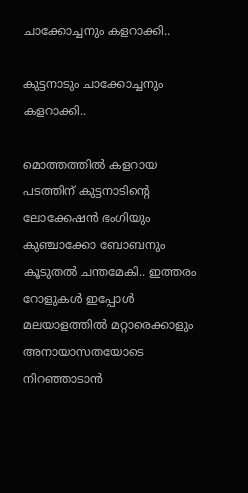ചാക്കോച്ചനും കളറാക്കി..

കുട്ടനാടും ചാക്കോച്ചനും കളറാക്കി..

മൊത്തത്തിൽ കളറായ പടത്തിന് കുട്ടനാടിന്റെ ലോക്കേഷൻ ഭംഗിയും കുഞ്ചാക്കോ ബോബനും കൂടുതൽ ചന്തമേകി.. ഇത്തരം റോളുകൾ ഇപ്പോൾ മലയാളത്തിൽ മറ്റാരെക്കാളും അനായാസതയോടെ നിറഞ്ഞാടാൻ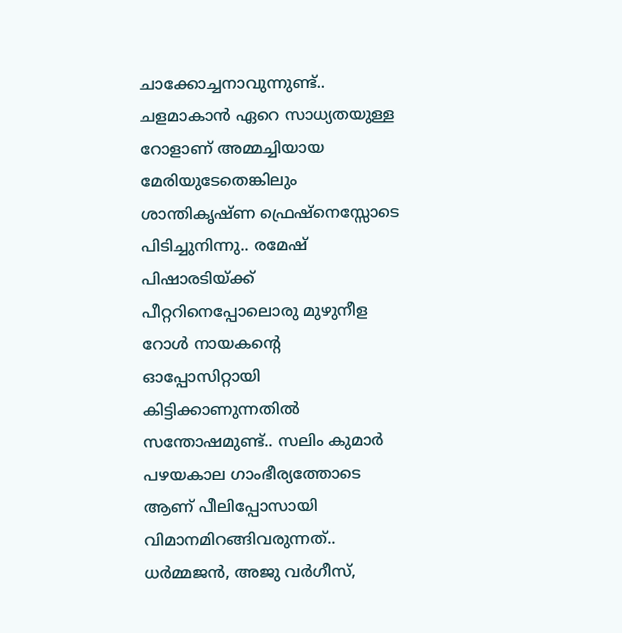ചാക്കോച്ചനാവുന്നുണ്ട്.. ചളമാകാൻ ഏറെ സാധ്യതയുള്ള റോളാണ് അമ്മച്ചിയായ മേരിയുടേതെങ്കിലും ശാന്തികൃഷ്ണ ഫ്രെഷ്നെസ്സോടെ പിടിച്ചുനിന്നു.. രമേഷ് പിഷാരടിയ്ക്ക് പീറ്ററിനെപ്പോലൊരു മുഴുനീള റോൾ നായകന്റെ ഓപ്പോസിറ്റായി കിട്ടിക്കാണുന്നതിൽ സന്തോഷമുണ്ട്.. സലിം കുമാർ പഴയകാല ഗാംഭീര്യത്തോടെ ആണ് പീലിപ്പോസായി വിമാനമിറങ്ങിവരുന്നത്.. ധർമ്മജൻ, അജു വർഗീസ്,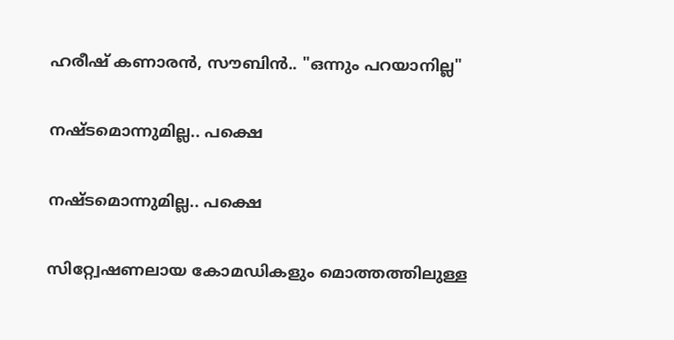ഹരീഷ് കണാരൻ, സൗബിൻ.. "ഒന്നും പറയാനില്ല"

നഷ്ടമൊന്നുമില്ല.. പക്ഷെ

നഷ്ടമൊന്നുമില്ല.. പക്ഷെ

സിറ്റ്വേഷണലായ കോമഡികളും മൊത്തത്തിലുള്ള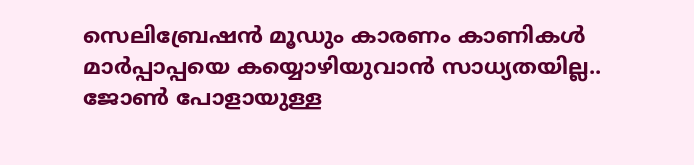സെലിബ്രേഷൻ മൂഡും കാരണം കാണികൾ മാർപ്പാപ്പയെ കയ്യൊഴിയുവാൻ സാധ്യതയില്ല.. ജോൺ പോളായുള്ള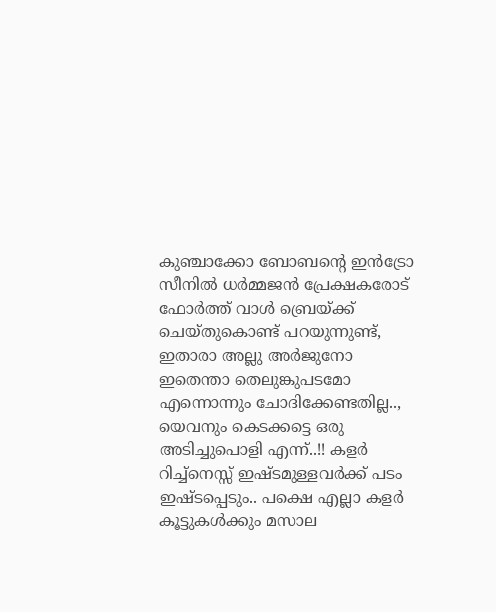കുഞ്ചാക്കോ ബോബന്റെ ഇൻട്രോ സീനിൽ ധർമ്മജൻ പ്രേക്ഷകരോട് ഫോർത്ത് വാൾ ബ്രെയ്ക്ക് ചെയ്തുകൊണ്ട് പറയുന്നുണ്ട്, ഇതാരാ അല്ലു അർജുനോ ഇതെന്താ തെലുങ്കുപടമോ എന്നൊന്നും ചോദിക്കേണ്ടതില്ല.., യെവനും കെടക്കട്ടെ ഒരു അടിച്ചുപൊളി എന്ന്..!! കളർ റിച്ച്നെസ്സ് ഇഷ്ടമുള്ളവർക്ക് പടം ഇഷ്ടപ്പെടും.. പക്ഷെ എല്ലാ കളർ കൂട്ടുകൾക്കും മസാല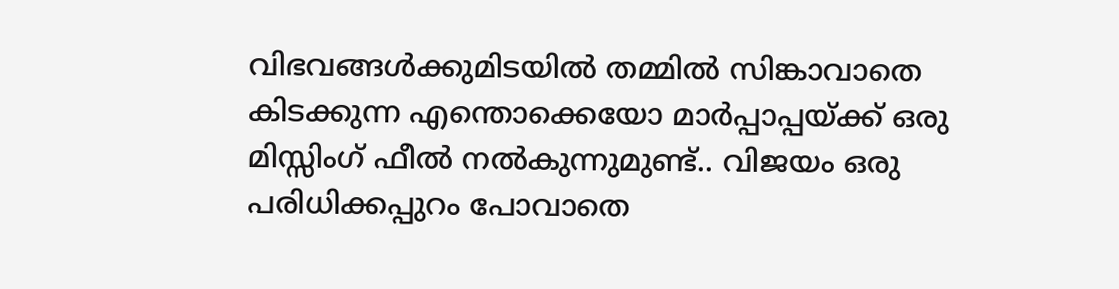വിഭവങ്ങൾക്കുമിടയിൽ തമ്മിൽ സിങ്കാവാതെ കിടക്കുന്ന എന്തൊക്കെയോ മാർപ്പാപ്പയ്ക്ക് ഒരു മിസ്സിംഗ് ഫീൽ നൽകുന്നുമുണ്ട്.. വിജയം ഒരു പരിധിക്കപ്പുറം പോവാതെ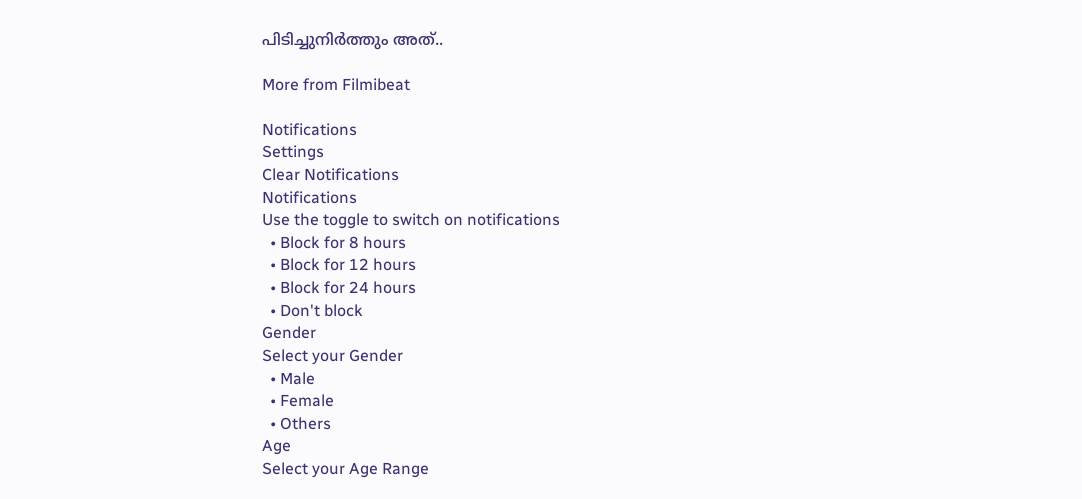പിടിച്ചുനിർത്തും അത്..

More from Filmibeat

Notifications
Settings
Clear Notifications
Notifications
Use the toggle to switch on notifications
  • Block for 8 hours
  • Block for 12 hours
  • Block for 24 hours
  • Don't block
Gender
Select your Gender
  • Male
  • Female
  • Others
Age
Select your Age Range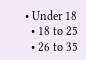• Under 18
  • 18 to 25
  • 26 to 35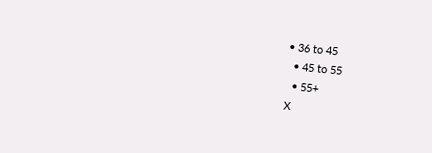• 36 to 45
  • 45 to 55
  • 55+
X